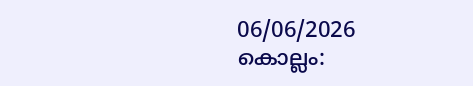06/06/2026
കൊല്ലം: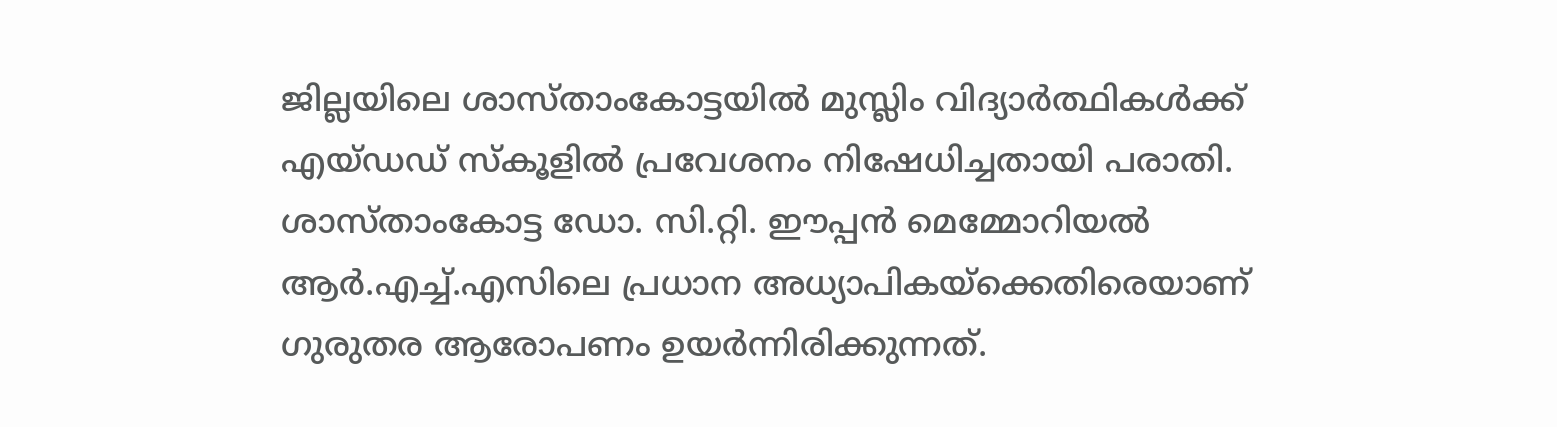ജില്ലയിലെ ശാസ്താംകോട്ടയിൽ മുസ്ലിം വിദ്യാർത്ഥികൾക്ക് എയ്ഡഡ് സ്കൂളിൽ പ്രവേശനം നിഷേധിച്ചതായി പരാതി. ശാസ്താംകോട്ട ഡോ. സി.റ്റി. ഈപ്പൻ മെമ്മോറിയൽ ആർ.എച്ച്.എസിലെ പ്രധാന അധ്യാപികയ്ക്കെതിരെയാണ് ഗുരുതര ആരോപണം ഉയർന്നിരിക്കുന്നത്.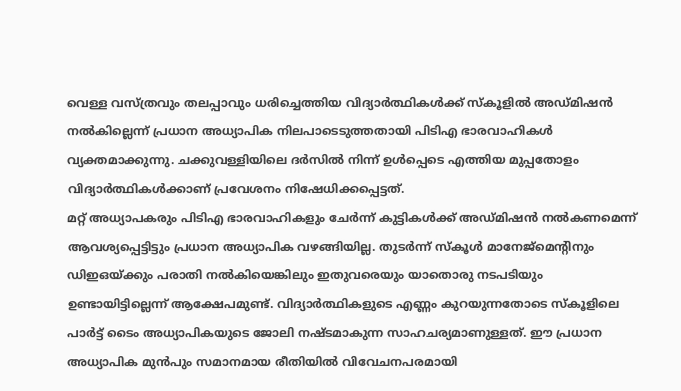വെള്ള വസ്ത്രവും തലപ്പാവും ധരിച്ചെത്തിയ വിദ്യാർത്ഥികൾക്ക് സ്കൂളിൽ അഡ്മിഷൻ നൽകില്ലെന്ന് പ്രധാന അധ്യാപിക നിലപാടെടുത്തതായി പിടിഎ ഭാരവാഹികൾ വ്യക്തമാക്കുന്നു. ചക്കുവള്ളിയിലെ ദർസിൽ നിന്ന് ഉൾപ്പെടെ എത്തിയ മുപ്പതോളം വിദ്യാർത്ഥികൾക്കാണ് പ്രവേശനം നിഷേധിക്കപ്പെട്ടത്.
മറ്റ് അധ്യാപകരും പിടിഎ ഭാരവാഹികളും ചേർന്ന് കുട്ടികൾക്ക് അഡ്മിഷൻ നൽകണമെന്ന് ആവശ്യപ്പെട്ടിട്ടും പ്രധാന അധ്യാപിക വഴങ്ങിയില്ല. തുടർന്ന് സ്കൂൾ മാനേജ്മെന്റിനും ഡിഇഒയ്ക്കും പരാതി നൽകിയെങ്കിലും ഇതുവരെയും യാതൊരു നടപടിയും ഉണ്ടായിട്ടില്ലെന്ന് ആക്ഷേപമുണ്ട്. വിദ്യാർത്ഥികളുടെ എണ്ണം കുറയുന്നതോടെ സ്കൂളിലെ പാർട്ട് ടൈം അധ്യാപികയുടെ ജോലി നഷ്ടമാകുന്ന സാഹചര്യമാണുള്ളത്. ഈ പ്രധാന അധ്യാപിക മുൻപും സമാനമായ രീതിയിൽ വിവേചനപരമായി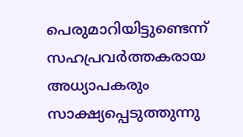പെരുമാറിയിട്ടുണ്ടെന്ന് സഹപ്രവർത്തകരായ അധ്യാപകരും സാക്ഷ്യപ്പെടുത്തുന്നു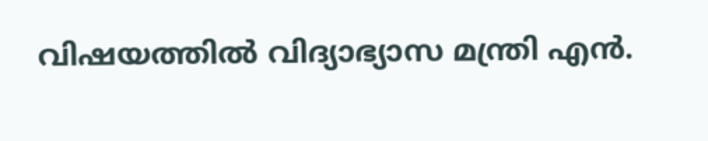വിഷയത്തിൽ വിദ്യാഭ്യാസ മന്ത്രി എൻ.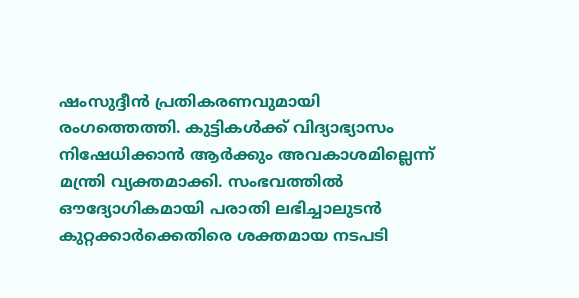ഷംസുദ്ദീൻ പ്രതികരണവുമായി രംഗത്തെത്തി. കുട്ടികൾക്ക് വിദ്യാഭ്യാസം നിഷേധിക്കാൻ ആർക്കും അവകാശമില്ലെന്ന് മന്ത്രി വ്യക്തമാക്കി. സംഭവത്തിൽ ഔദ്യോഗികമായി പരാതി ലഭിച്ചാലുടൻ കുറ്റക്കാർക്കെതിരെ ശക്തമായ നടപടി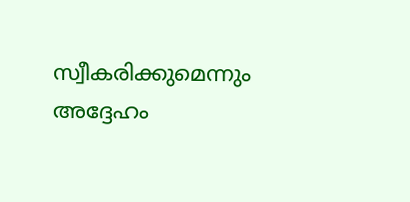സ്വീകരിക്കുമെന്നും അദ്ദേഹം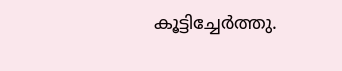കൂട്ടിച്ചേർത്തു.